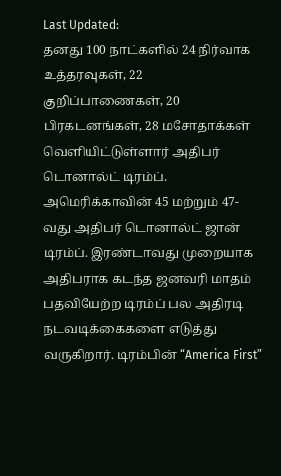Last Updated:
தனது 100 நாட்களில் 24 நிர்வாக உத்தரவுகள், 22 குறிப்பாணைகள், 20 பிரகடனங்கள், 28 மசோதாக்கள் வெளியிட்டுள்ளார் அதிபர் டொனால்ட் டிரம்ப்.
அமெரிக்காவின் 45 மற்றும் 47-வது அதிபர் டொனால்ட் ஜான் டிரம்ப். இரண்டாவது முறையாக அதிபராக கடந்த ஜனவரி மாதம் பதவியேற்ற டிரம்ப் பல அதிரடி நடவடிக்கைகளை எடுத்து வருகிறார். டிரம்பின் “America First”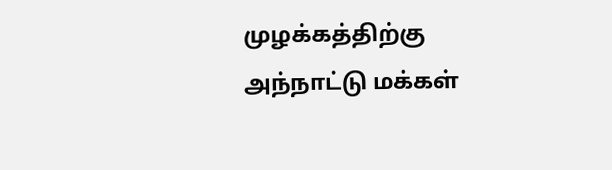முழக்கத்திற்கு அந்நாட்டு மக்கள்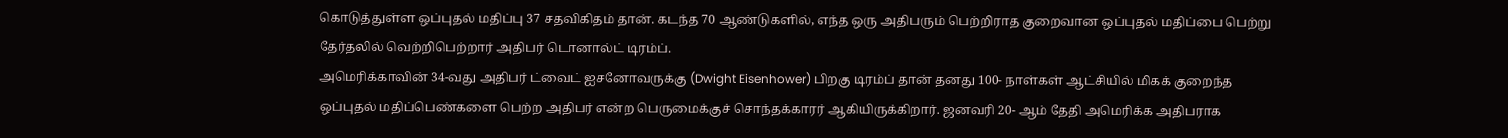கொடுத்துள்ள ஒப்புதல் மதிப்பு 37 சதவிகிதம் தான். கடந்த 70 ஆண்டுகளில், எந்த ஒரு அதிபரும் பெற்றிராத குறைவான ஒப்புதல் மதிப்பை பெற்று தேர்தலில் வெற்றிபெற்றார் அதிபர் டொனால்ட் டிரம்ப்.
அமெரிக்காவின் 34-வது அதிபர் ட்வைட் ஐசனோவருக்கு (Dwight Eisenhower) பிறகு டிரம்ப் தான் தனது 100- நாள்கள் ஆட்சியில் மிகக் குறைந்த ஒப்புதல் மதிப்பெண்களை பெற்ற அதிபர் என்ற பெருமைக்குச் சொந்தக்காரர் ஆகியிருக்கிறார். ஜனவரி 20- ஆம் தேதி அமெரிக்க அதிபராக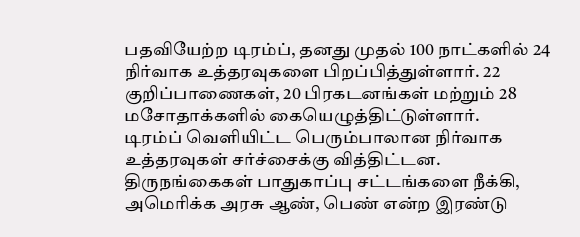பதவியேற்ற டிரம்ப், தனது முதல் 100 நாட்களில் 24 நிர்வாக உத்தரவுகளை பிறப்பித்துள்ளார். 22 குறிப்பாணைகள், 20 பிரகடனங்கள் மற்றும் 28 மசோதாக்களில் கையெழுத்திட்டுள்ளார்.
டிரம்ப் வெளியிட்ட பெரும்பாலான நிர்வாக உத்தரவுகள் சர்ச்சைக்கு வித்திட்டன. திருநங்கைகள் பாதுகாப்பு சட்டங்களை நீக்கி, அமெரிக்க அரசு ஆண், பெண் என்ற இரண்டு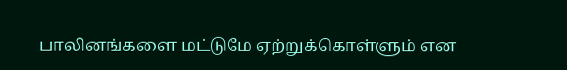பாலினங்களை மட்டுமே ஏற்றுக்கொள்ளும் என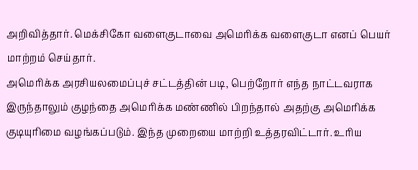அறிவித்தார். மெக்சிகோ வளைகுடாவை அமெரிக்க வளைகுடா எனப் பெயர் மாற்றம் செய்தார்.
அமெரிக்க அரசியலமைப்புச் சட்டத்தின் படி, பெற்றோர் எந்த நாட்டவராக இருந்தாலும் குழந்தை அமெரிக்க மண்ணில் பிறந்தால் அதற்கு அமெரிக்க குடியுரிமை வழங்கப்படும். இந்த முறையை மாற்றி உத்தரவிட்டார். உரிய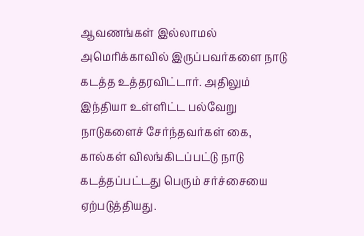ஆவணங்கள் இல்லாமல் அமெரிக்காவில் இருப்பவர்களை நாடு கடத்த உத்தரவிட்டார். அதிலும் இந்தியா உள்ளிட்ட பல்வேறு நாடுகளைச் சேர்ந்தவர்கள் கை, கால்கள் விலங்கிடப்பட்டு நாடு கடத்தப்பட்டது பெரும் சர்ச்சையை ஏற்படுத்தியது.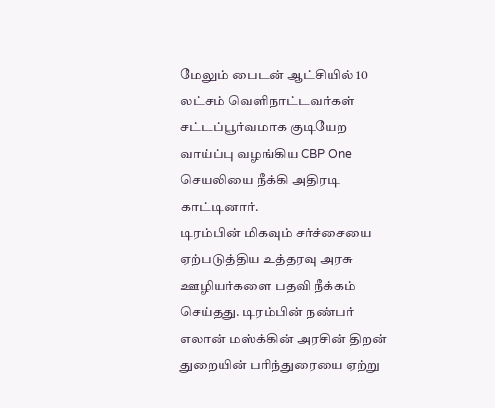மேலும் பைடன் ஆட்சியில் 10 லட்சம் வெளிநாட்டவர்கள் சட்டப்பூர்வமாக குடியேற வாய்ப்பு வழங்கிய CBP One செயலியை நீக்கி அதிரடி காட்டினார்.
டிரம்பின் மிகவும் சர்ச்சையை ஏற்படுத்திய உத்தரவு அரசு ஊழியர்களை பதவி நீக்கம் செய்தது. டிரம்பின் நண்பர் எலான் மஸ்க்கின் அரசின் திறன் துறையின் பரிந்துரையை ஏற்று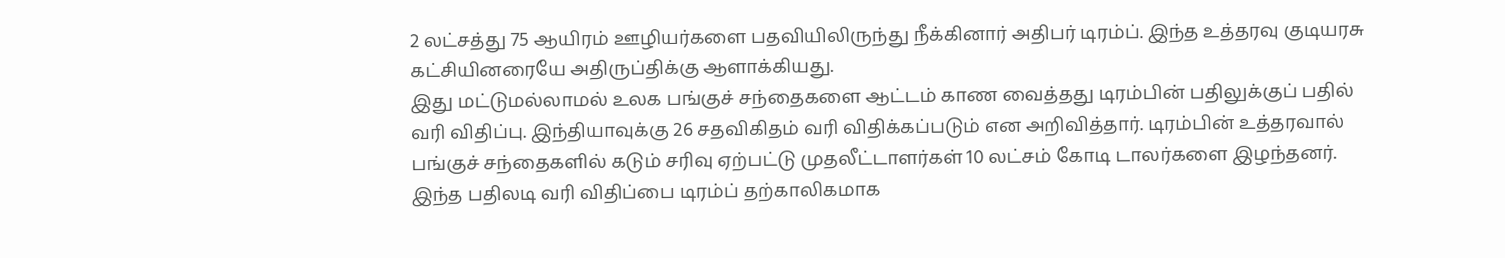2 லட்சத்து 75 ஆயிரம் ஊழியர்களை பதவியிலிருந்து நீக்கினார் அதிபர் டிரம்ப். இந்த உத்தரவு குடியரசு கட்சியினரையே அதிருப்திக்கு ஆளாக்கியது.
இது மட்டுமல்லாமல் உலக பங்குச் சந்தைகளை ஆட்டம் காண வைத்தது டிரம்பின் பதிலுக்குப் பதில் வரி விதிப்பு. இந்தியாவுக்கு 26 சதவிகிதம் வரி விதிக்கப்படும் என அறிவித்தார். டிரம்பின் உத்தரவால் பங்குச் சந்தைகளில் கடும் சரிவு ஏற்பட்டு முதலீட்டாளர்கள் 10 லட்சம் கோடி டாலர்களை இழந்தனர். இந்த பதிலடி வரி விதிப்பை டிரம்ப் தற்காலிகமாக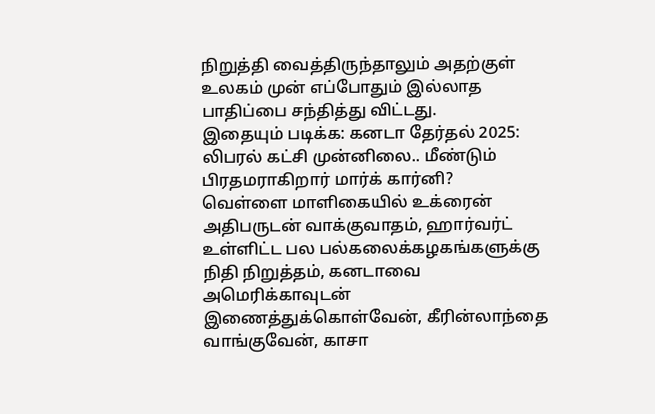நிறுத்தி வைத்திருந்தாலும் அதற்குள் உலகம் முன் எப்போதும் இல்லாத பாதிப்பை சந்தித்து விட்டது.
இதையும் படிக்க: கனடா தேர்தல் 2025: லிபரல் கட்சி முன்னிலை.. மீண்டும் பிரதமராகிறார் மார்க் கார்னி?
வெள்ளை மாளிகையில் உக்ரைன் அதிபருடன் வாக்குவாதம், ஹார்வர்ட் உள்ளிட்ட பல பல்கலைக்கழகங்களுக்கு நிதி நிறுத்தம், கனடாவை அமெரிக்காவுடன் இணைத்துக்கொள்வேன், கீரின்லாந்தை வாங்குவேன், காசா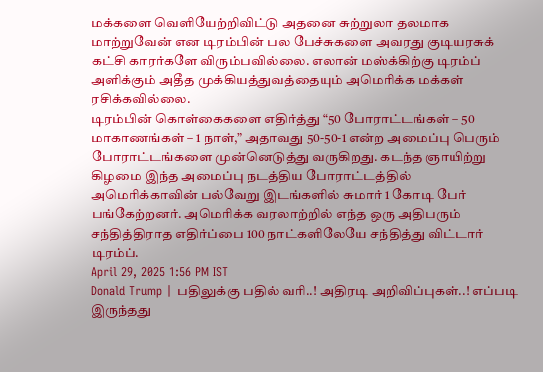மக்களை வெளியேற்றிவிட்டு அதனை சுற்றுலா தலமாக மாற்றுவேன் என டிரம்பின் பல பேச்சுகளை அவரது குடியரசுக் கட்சி காரர்களே விரும்பவில்லை. எலான் மஸ்க்கிற்கு டிரம்ப் அளிக்கும் அதீத முக்கியத்துவத்தையும் அமெரிக்க மக்கள் ரசிக்கவில்லை.
டிரம்பின் கொள்கைகளை எதிர்த்து “50 போராட்டங்கள் – 50 மாகாணங்கள் – 1 நாள்,” அதாவது 50-50-1 என்ற அமைப்பு பெரும் போராட்டங்களை முன்னெடுத்து வருகிறது. கடந்த ஞாயிற்று கிழமை இந்த அமைப்பு நடத்திய போராட்டத்தில் அமெரிக்காவின் பல்வேறு இடங்களில் சுமார் 1 கோடி பேர் பங்கேற்றனர். அமெரிக்க வரலாற்றில் எந்த ஒரு அதிபரும் சந்தித்திராத எதிர்ப்பை 100 நாட்களிலேயே சந்தித்து விட்டார் டிரம்ப்.
April 29, 2025 1:56 PM IST
Donald Trump | பதிலுக்கு பதில் வரி..! அதிரடி அறிவிப்புகள்..! எப்படி இருந்தது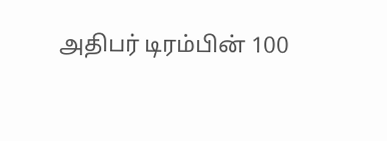அதிபர் டிரம்பின் 100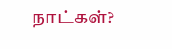நாட்கள்?